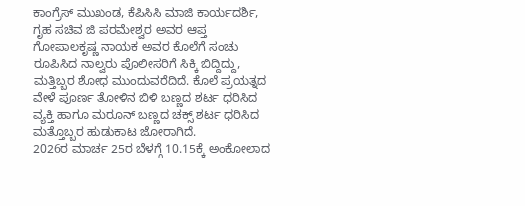ಕಾಂಗ್ರೆಸ್ ಮುಖಂಡ, ಕೆಪಿಸಿಸಿ ಮಾಜಿ ಕಾರ್ಯದರ್ಶಿ, ಗೃಹ ಸಚಿವ ಜಿ ಪರಮೇಶ್ವರ ಅವರ ಆಪ್ತ ಗೋಪಾಲಕೃಷ್ಣ ನಾಯಕ ಅವರ ಕೊಲೆಗೆ ಸಂಚು ರೂಪಿಸಿದ ನಾಲ್ವರು ಪೊಲೀಸರಿಗೆ ಸಿಕ್ಕಿ ಬಿದ್ದಿದ್ದು, ಮತ್ತಿಬ್ಬರ ಶೋಧ ಮುಂದುವರೆದಿದೆ. ಕೊಲೆ ಪ್ರಯತ್ನದ ವೇಳೆ ಪೂರ್ಣ ತೋಳಿನ ಬಿಳಿ ಬಣ್ಣದ ಶರ್ಟ ಧರಿಸಿದ ವ್ಯಕ್ತಿ ಹಾಗೂ ಮರೂನ್ ಬಣ್ಣದ ಚಕ್ಸ್ ಶರ್ಟ ಧರಿಸಿದ ಮತ್ತೊಬ್ಬರ ಹುಡುಕಾಟ ಜೋರಾಗಿದೆ.
2026ರ ಮಾರ್ಚ 25ರ ಬೆಳಗ್ಗೆ 10.15ಕ್ಕೆ ಅಂಕೋಲಾದ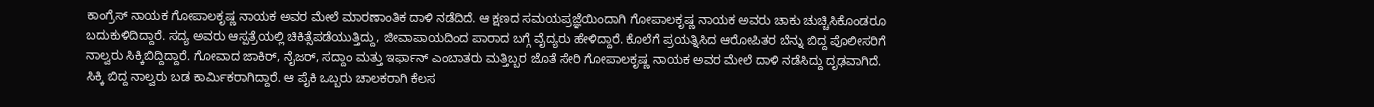ಕಾಂಗ್ರೆಸ್ ನಾಯಕ ಗೋಪಾಲಕೃಷ್ಣ ನಾಯಕ ಅವರ ಮೇಲೆ ಮಾರಣಾಂತಿಕ ದಾಳಿ ನಡೆದಿದೆ. ಆ ಕ್ಷಣದ ಸಮಯಪ್ರಜ್ಞೆಯಿಂದಾಗಿ ಗೋಪಾಲಕೃಷ್ಣ ನಾಯಕ ಅವರು ಚಾಕು ಚುಚ್ಚಿಸಿಕೊಂಡರೂ ಬದುಕುಳಿದಿದ್ದಾರೆ. ಸದ್ಯ ಅವರು ಆಸ್ಪತ್ರೆಯಲ್ಲಿ ಚಿಕಿತ್ಸೆಪಡೆಯುತ್ತಿದ್ದು, ಜೀವಾಪಾಯದಿಂದ ಪಾರಾದ ಬಗ್ಗೆ ವೈದ್ಯರು ಹೇಳಿದ್ದಾರೆ. ಕೊಲೆಗೆ ಪ್ರಯತ್ನಿಸಿದ ಆರೋಪಿತರ ಬೆನ್ನು ಬಿದ್ದ ಪೊಲೀಸರಿಗೆ ನಾಲ್ವರು ಸಿಕ್ಕಿಬಿದ್ದಿದ್ದಾರೆ. ಗೋವಾದ ಜಾಕಿರ್, ನೈಜರ್, ಸದ್ದಾಂ ಮತ್ತು ಇರ್ಫಾನ್ ಎಂಬಾತರು ಮತ್ತಿಬ್ಬರ ಜೊತೆ ಸೇರಿ ಗೋಪಾಲಕೃಷ್ಣ ನಾಯಕ ಅವರ ಮೇಲೆ ದಾಳಿ ನಡೆಸಿದ್ದು ದೃಢವಾಗಿದೆ.
ಸಿಕ್ಕಿ ಬಿದ್ದ ನಾಲ್ವರು ಬಡ ಕಾರ್ಮಿಕರಾಗಿದ್ದಾರೆ. ಆ ಪೈಕಿ ಒಬ್ಬರು ಚಾಲಕರಾಗಿ ಕೆಲಸ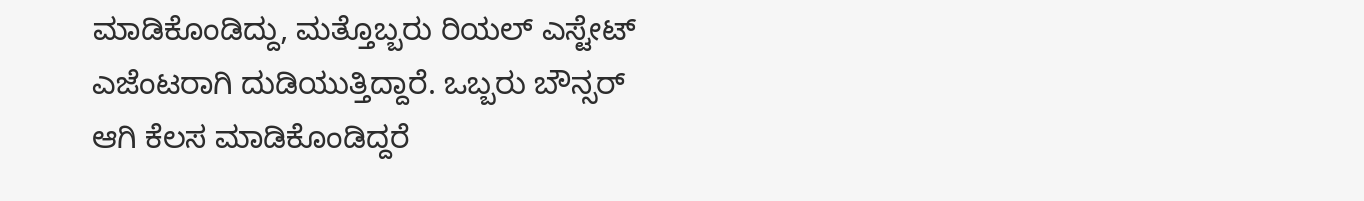ಮಾಡಿಕೊಂಡಿದ್ದು, ಮತ್ತೊಬ್ಬರು ರಿಯಲ್ ಎಸ್ಟೇಟ್ ಎಜೆಂಟರಾಗಿ ದುಡಿಯುತ್ತಿದ್ದಾರೆ. ಒಬ್ಬರು ಬೌನ್ಸರ್ ಆಗಿ ಕೆಲಸ ಮಾಡಿಕೊಂಡಿದ್ದರೆ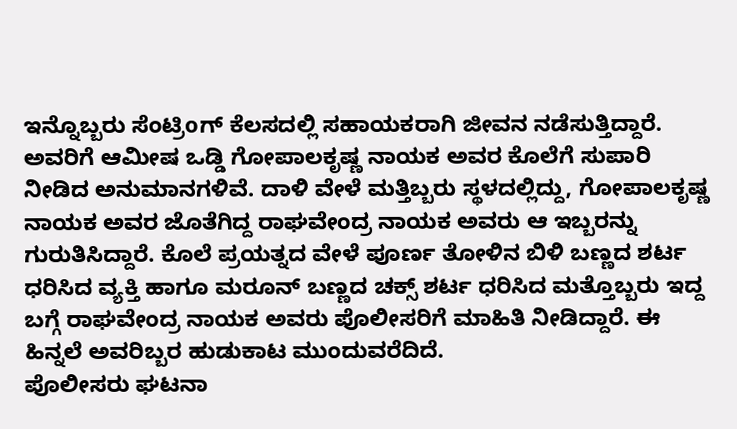ಇನ್ನೊಬ್ಬರು ಸೆಂಟ್ರಿoಗ್ ಕೆಲಸದಲ್ಲಿ ಸಹಾಯಕರಾಗಿ ಜೀವನ ನಡೆಸುತ್ತಿದ್ದಾರೆ. ಅವರಿಗೆ ಆಮೀಷ ಒಡ್ಡಿ ಗೋಪಾಲಕೃಷ್ಣ ನಾಯಕ ಅವರ ಕೊಲೆಗೆ ಸುಪಾರಿ ನೀಡಿದ ಅನುಮಾನಗಳಿವೆ. ದಾಳಿ ವೇಳೆ ಮತ್ತಿಬ್ಬರು ಸ್ಥಳದಲ್ಲಿದ್ದು, ಗೋಪಾಲಕೃಷ್ಣ ನಾಯಕ ಅವರ ಜೊತೆಗಿದ್ದ ರಾಘವೇಂದ್ರ ನಾಯಕ ಅವರು ಆ ಇಬ್ಬರನ್ನು ಗುರುತಿಸಿದ್ದಾರೆ. ಕೊಲೆ ಪ್ರಯತ್ನದ ವೇಳೆ ಪೂರ್ಣ ತೋಳಿನ ಬಿಳಿ ಬಣ್ಣದ ಶರ್ಟ ಧರಿಸಿದ ವ್ಯಕ್ತಿ ಹಾಗೂ ಮರೂನ್ ಬಣ್ಣದ ಚಕ್ಸ್ ಶರ್ಟ ಧರಿಸಿದ ಮತ್ತೊಬ್ಬರು ಇದ್ದ ಬಗ್ಗೆ ರಾಘವೇಂದ್ರ ನಾಯಕ ಅವರು ಪೊಲೀಸರಿಗೆ ಮಾಹಿತಿ ನೀಡಿದ್ದಾರೆ. ಈ ಹಿನ್ನಲೆ ಅವರಿಬ್ಬರ ಹುಡುಕಾಟ ಮುಂದುವರೆದಿದೆ.
ಪೊಲೀಸರು ಘಟನಾ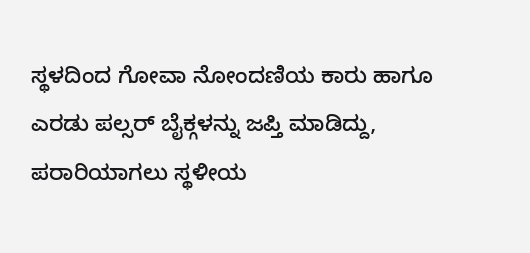ಸ್ಥಳದಿಂದ ಗೋವಾ ನೋಂದಣಿಯ ಕಾರು ಹಾಗೂ ಎರಡು ಪಲ್ಸರ್ ಬೈಕ್ಗಳನ್ನು ಜಪ್ತಿ ಮಾಡಿದ್ದು, ಪರಾರಿಯಾಗಲು ಸ್ಥಳೀಯ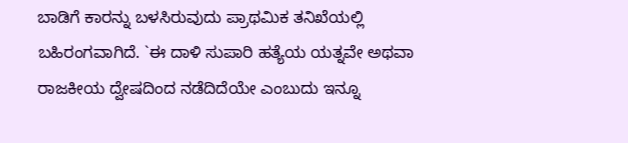ಬಾಡಿಗೆ ಕಾರನ್ನು ಬಳಸಿರುವುದು ಪ್ರಾಥಮಿಕ ತನಿಖೆಯಲ್ಲಿ ಬಹಿರಂಗವಾಗಿದೆ. `ಈ ದಾಳಿ ಸುಪಾರಿ ಹತ್ಯೆಯ ಯತ್ನವೇ ಅಥವಾ ರಾಜಕೀಯ ದ್ವೇಷದಿಂದ ನಡೆದಿದೆಯೇ ಎಂಬುದು ಇನ್ನೂ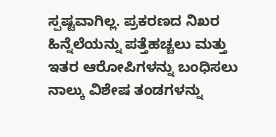ಸ್ಪಷ್ಟವಾಗಿಲ್ಲ. ಪ್ರಕರಣದ ನಿಖರ ಹಿನ್ನೆಲೆಯನ್ನು ಪತ್ತೆಹಚ್ಚಲು ಮತ್ತು ಇತರ ಆರೋಪಿಗಳನ್ನು ಬಂಧಿಸಲು ನಾಲ್ಕು ವಿಶೇಷ ತಂಡಗಳನ್ನು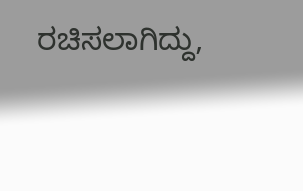ರಚಿಸಲಾಗಿದ್ದು,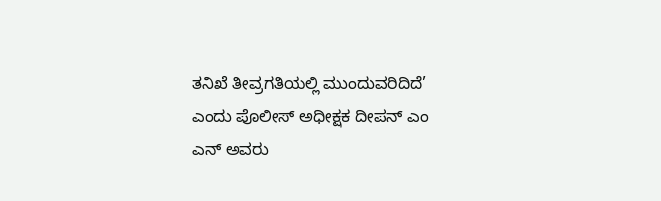ತನಿಖೆ ತೀವ್ರಗತಿಯಲ್ಲಿ ಮುಂದುವರಿದಿದೆ’ ಎಂದು ಪೊಲೀಸ್ ಅಧೀಕ್ಷಕ ದೀಪನ್ ಎಂ ಎನ್ ಅವರು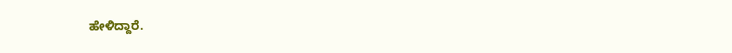ಹೇಳಿದ್ದಾರೆ.